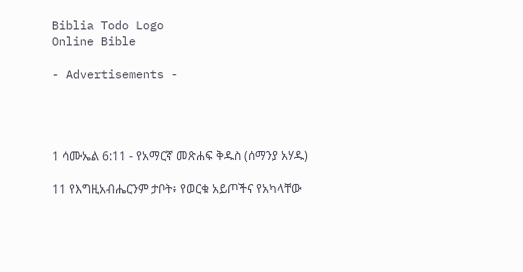Biblia Todo Logo
Online Bible

- Advertisements -




1 ሳሙኤል 6:11 - የአማርኛ መጽሐፍ ቅዱስ (ሰማንያ አሃዱ)

11 የእግዚአብሔርንም ታቦት፥ የወርቁ አይጦችና የአካላቸው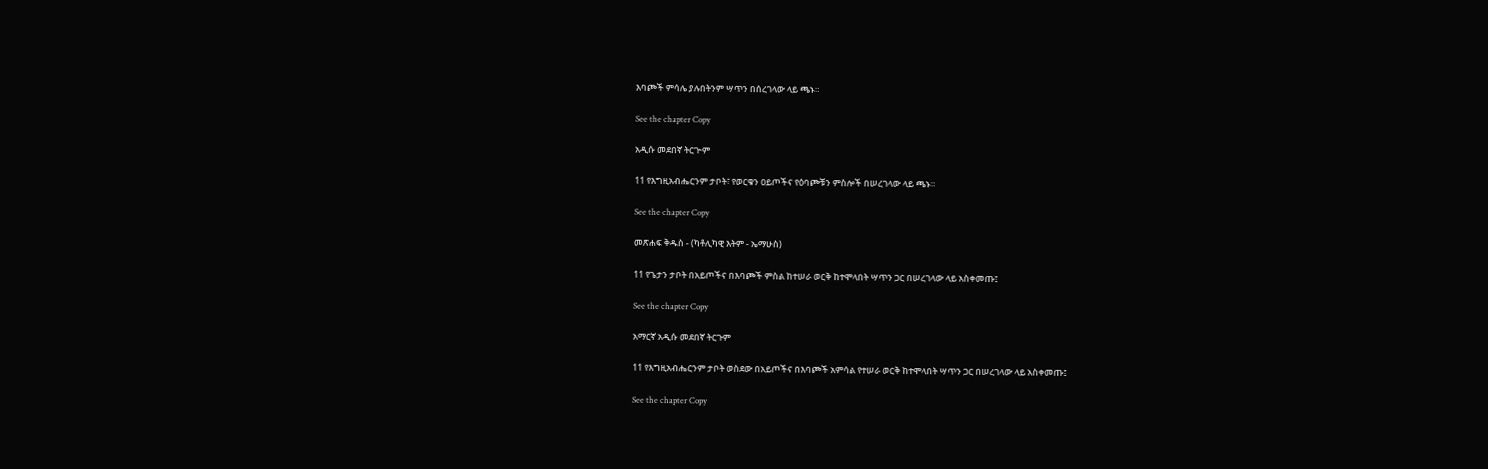እባጮች ምሳሌ ያሉበትንም ሣጥን በሰረገላው ላይ ጫኑ።

See the chapter Copy

አዲሱ መደበኛ ትርጒም

11 የእግዚአብሔርንም ታቦት፣ የወርቁን ዐይጦችና የዕባጮቹን ምስሎች በሠረገላው ላይ ጫኑ።

See the chapter Copy

መጽሐፍ ቅዱስ - (ካቶሊካዊ እትም - ኤማሁስ)

11 የጌታን ታቦት በአይጦችና በእባጮች ምስል ከተሠራ ወርቅ ከተሞላበት ሣጥን ጋር በሠረገላው ላይ አስቀመጡ፤

See the chapter Copy

አማርኛ አዲሱ መደበኛ ትርጉም

11 የእግዚአብሔርንም ታቦት ወስደው በአይጦችና በእባጮች አምሳል የተሠራ ወርቅ ከተሞላበት ሣጥን ጋር በሠረገላው ላይ አስቀመጡ፤

See the chapter Copy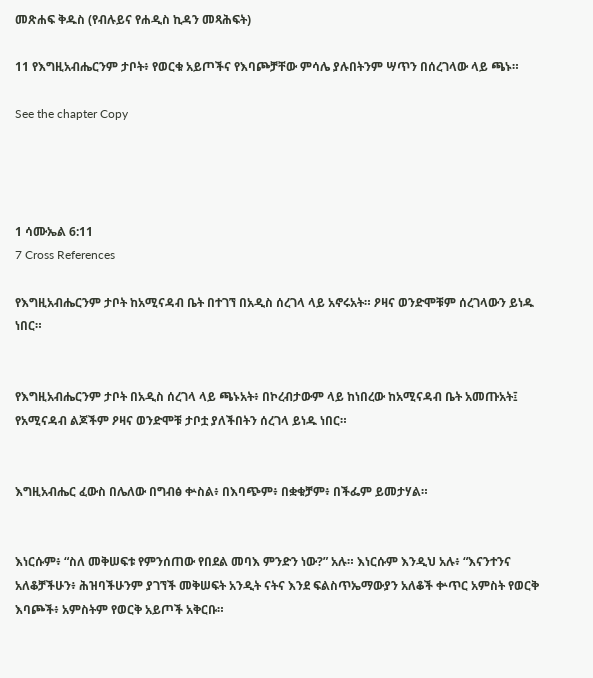መጽሐፍ ቅዱስ (የብሉይና የሐዲስ ኪዳን መጻሕፍት)

11 የእግዚአብሔርንም ታቦት፥ የወርቁ አይጦችና የእባጮቻቸው ምሳሌ ያሉበትንም ሣጥን በሰረገላው ላይ ጫኑ።

See the chapter Copy




1 ሳሙኤል 6:11
7 Cross References

የእግዚአብሔርንም ታቦት ከአሚናዳብ ቤት በተገኘ በአዲስ ሰረገላ ላይ አኖሩአት። ዖዛና ወንድሞቹም ሰረገላውን ይነዱ ነበር።


የእግዚአብሔርንም ታቦት በአዲስ ሰረገላ ላይ ጫኑአት፥ በኮረብታውም ላይ ከነበረው ከአሚናዳብ ቤት አመጡአት፤ የአሚናዳብ ልጆችም ዖዛና ወንድሞቹ ታቦቷ ያለችበትን ሰረገላ ይነዱ ነበር።


እግዚአብሔር ፈውስ በሌለው በግብፅ ቍስል፥ በእባጭም፥ በቋቁቻም፥ በችፌም ይመታሃል።


እነርሱም፥ “ስለ መቅሠፍቱ የምንሰጠው የበደል መባእ ምንድን ነው?” አሉ። እነርሱም እንዲህ አሉ፥ “እናንተንና አለቆቻችሁን፥ ሕዝባችሁንም ያገኘች መቅሠፍት አንዲት ናትና እንደ ፍልስጥኤማውያን አለቆች ቍጥር አምስት የወርቅ እባጮች፥ አምስትም የወርቅ አይጦች አቅርቡ።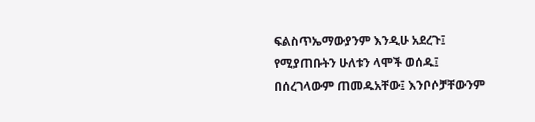ፍልስጥኤማውያንም እንዲሁ አደረጉ፤ የሚያጠቡትን ሁለቱን ላሞች ወሰዱ፤ በሰረገላውም ጠመዱአቸው፤ እንቦሶቻቸውንም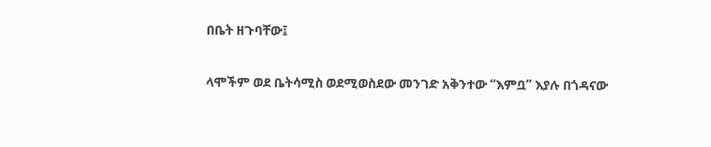በቤት ዘጉባቸው፤


ላሞችም ወደ ቤትሳሚስ ወደሚወስደው መንገድ አቅንተው “እምቧ” እያሉ በጎዳናው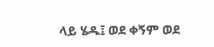ላይ ሄዱ፤ ወደ ቀኝም ወደ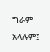ግራም አላሉም፤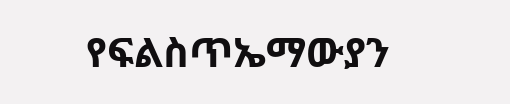የፍልስጥኤማውያን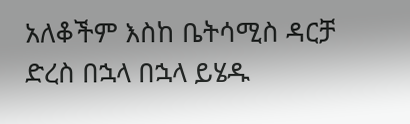አለቆችም እስከ ቤትሳሚስ ዳርቻ ድረስ በኋላ በኋላ ይሄዱ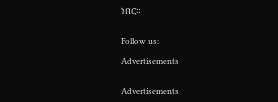ነበር።


Follow us:

Advertisements


Advertisements